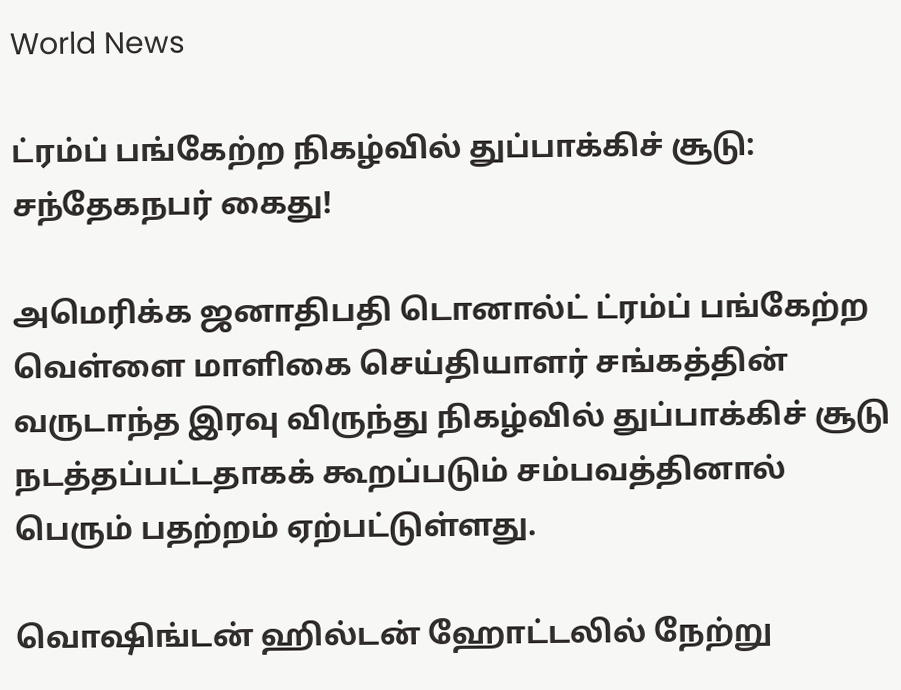World News

ட்ரம்ப் பங்கேற்ற நிகழ்வில் துப்பாக்கிச் சூடு: சந்தேகநபர் கைது!

அமெரிக்க ஜனாதிபதி டொனால்ட் ட்ரம்ப் பங்கேற்ற வெள்ளை மாளிகை செய்தியாளர் சங்கத்தின் வருடாந்த இரவு விருந்து நிகழ்வில் துப்பாக்கிச் சூடு நடத்தப்பட்டதாகக் கூறப்படும் சம்பவத்தினால் பெரும் பதற்றம் ஏற்பட்டுள்ளது.

வொஷிங்டன் ஹில்டன் ஹோட்டலில் நேற்று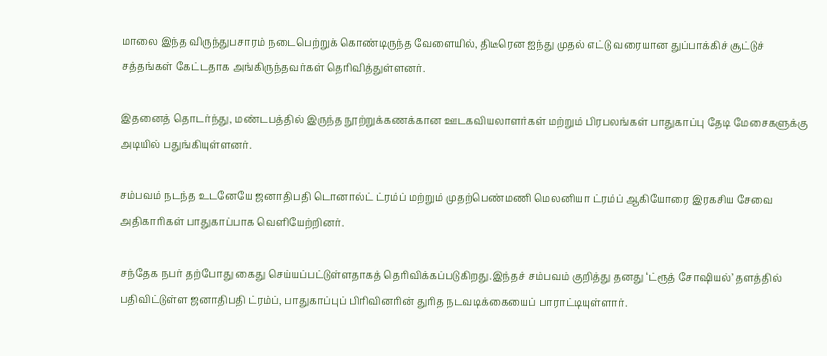மாலை இந்த விருந்துபசாரம் நடைபெற்றுக் கொண்டிருந்த வேளையில், திடீரென ஐந்து முதல் எட்டு வரையான துப்பாக்கிச் சூட்டுச் சத்தங்கள் கேட்டதாக அங்கிருந்தவர்கள் தெரிவித்துள்ளனர்.

இதனைத் தொடர்ந்து, மண்டபத்தில் இருந்த நூற்றுக்கணக்கான ஊடகவியலாளர்கள் மற்றும் பிரபலங்கள் பாதுகாப்பு தேடி மேசைகளுக்கு அடியில் பதுங்கியுள்ளனர்.

சம்பவம் நடந்த உடனேயே ஜனாதிபதி டொனால்ட் ட்ரம்ப் மற்றும் முதற்பெண்மணி மெலனியா ட்ரம்ப் ஆகியோரை இரகசிய சேவை அதிகாரிகள் பாதுகாப்பாக வெளியேற்றினர்.

சந்தேக நபர் தற்போது கைது செய்யப்பட்டுள்ளதாகத் தெரிவிக்கப்படுகிறது.இந்தச் சம்பவம் குறித்து தனது ‘ட்ரூத் சோஷியல்’ தளத்தில் பதிவிட்டுள்ள ஜனாதிபதி ட்ரம்ப், பாதுகாப்புப் பிரிவினரின் துரித நடவடிக்கையைப் பாராட்டியுள்ளார்.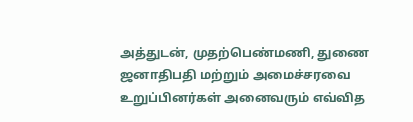அத்துடன், முதற்பெண்மணி, துணை ஜனாதிபதி மற்றும் அமைச்சரவை உறுப்பினர்கள் அனைவரும் எவ்வித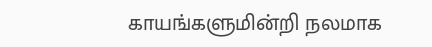காயங்களுமின்றி நலமாக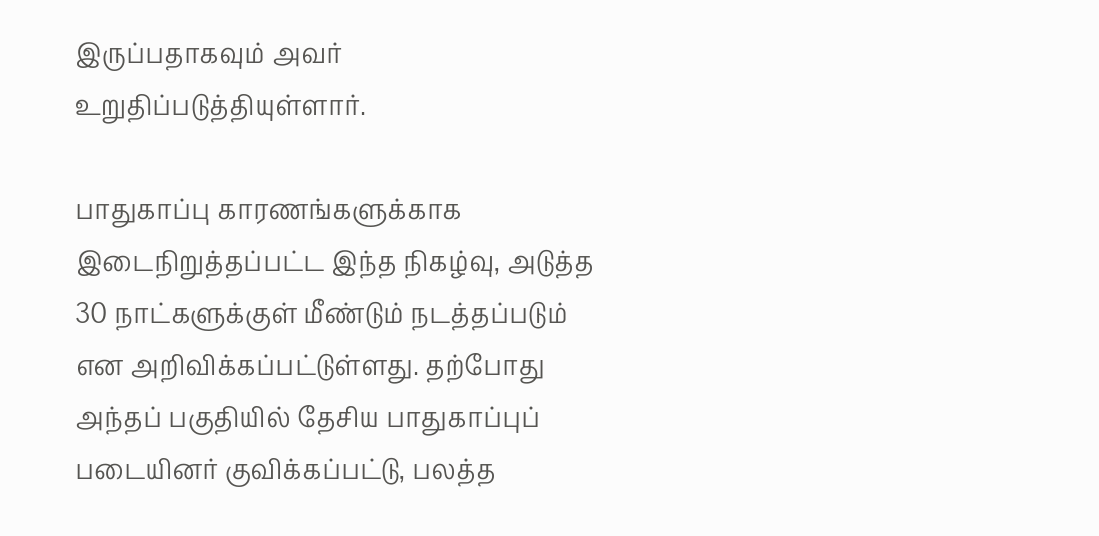இருப்பதாகவும் அவர் உறுதிப்படுத்தியுள்ளார்.

பாதுகாப்பு காரணங்களுக்காக இடைநிறுத்தப்பட்ட இந்த நிகழ்வு, அடுத்த 30 நாட்களுக்குள் மீண்டும் நடத்தப்படும் என அறிவிக்கப்பட்டுள்ளது. தற்போது அந்தப் பகுதியில் தேசிய பாதுகாப்புப் படையினர் குவிக்கப்பட்டு, பலத்த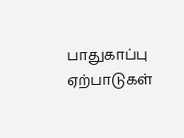பாதுகாப்பு ஏற்பாடுகள்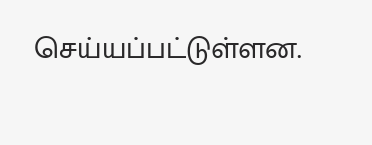செய்யப்பட்டுள்ளன.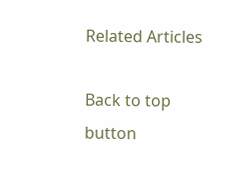Related Articles

Back to top button